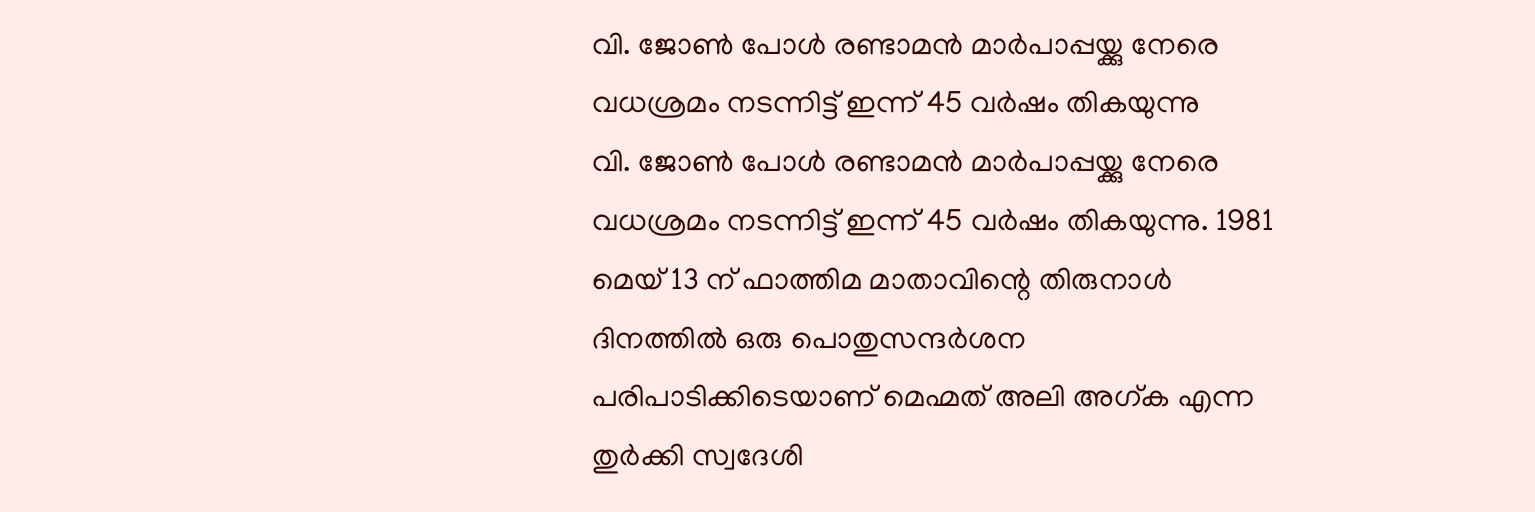വി. ജോൺ പോൾ രണ്ടാമൻ മാർപാപ്പയ്ക്കു നേരെ വധശ്രമം നടന്നിട്ട് ഇന്ന് 45 വർഷം തികയുന്നു
വി. ജോൺ പോൾ രണ്ടാമൻ മാർപാപ്പയ്ക്കു നേരെ വധശ്രമം നടന്നിട്ട് ഇന്ന് 45 വർഷം തികയുന്നു. 1981 മെയ് 13 ന് ഫാത്തിമ മാതാവിന്റെ തിരുനാൾ ദിനത്തിൽ ഒരു പൊതുസന്ദർശന പരിപാടിക്കിടെയാണ് മെഹ്മത് അലി അഗ്ക എന്ന തുർക്കി സ്വദേശി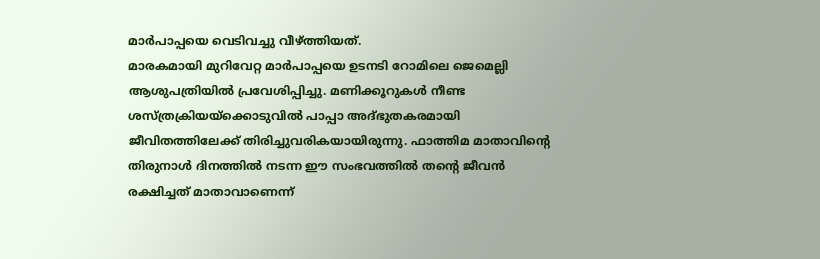മാർപാപ്പയെ വെടിവച്ചു വീഴ്ത്തിയത്.
മാരകമായി മുറിവേറ്റ മാർപാപ്പയെ ഉടനടി റോമിലെ ജെമെല്ലി ആശുപത്രിയിൽ പ്രവേശിപ്പിച്ചു. മണിക്കൂറുകൾ നീണ്ട ശസ്ത്രക്രിയയ്ക്കൊടുവിൽ പാപ്പാ അദ്ഭുതകരമായി ജീവിതത്തിലേക്ക് തിരിച്ചുവരികയായിരുന്നു. ഫാത്തിമ മാതാവിന്റെ തിരുനാൾ ദിനത്തിൽ നടന്ന ഈ സംഭവത്തിൽ തന്റെ ജീവൻ രക്ഷിച്ചത് മാതാവാണെന്ന്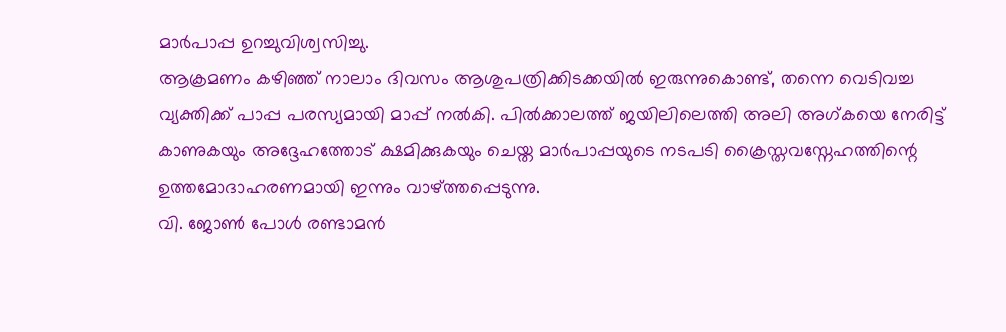മാർപാപ്പ ഉറച്ചുവിശ്വസിച്ചു.
ആക്രമണം കഴിഞ്ഞ് നാലാം ദിവസം ആശുപത്രിക്കിടക്കയിൽ ഇരുന്നുകൊണ്ട്, തന്നെ വെടിവച്ച വ്യക്തിക്ക് പാപ്പ പരസ്യമായി മാപ്പ് നൽകി. പിൽക്കാലത്ത് ജയിലിലെത്തി അലി അഗ്കയെ നേരിട്ട് കാണുകയും അദ്ദേഹത്തോട് ക്ഷമിക്കുകയും ചെയ്ത മാർപാപ്പയുടെ നടപടി ക്രൈസ്തവസ്നേഹത്തിന്റെ ഉത്തമോദാഹരണമായി ഇന്നും വാഴ്ത്തപ്പെടുന്നു.
വി. ജോൺ പോൾ രണ്ടാമൻ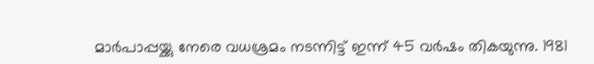മാർപാപ്പയ്ക്കു നേരെ വധശ്രമം നടന്നിട്ട് ഇന്ന് 45 വർഷം തികയുന്നു. 1981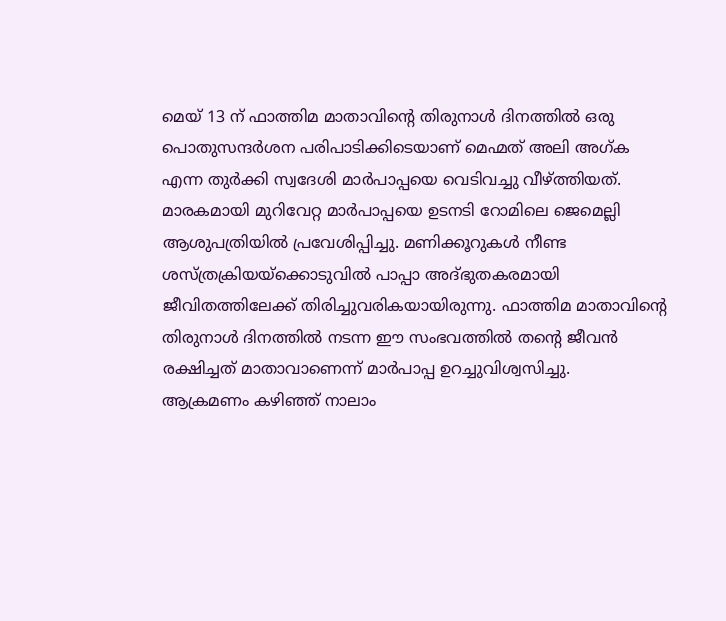മെയ് 13 ന് ഫാത്തിമ മാതാവിന്റെ തിരുനാൾ ദിനത്തിൽ ഒരു പൊതുസന്ദർശന പരിപാടിക്കിടെയാണ് മെഹ്മത് അലി അഗ്ക എന്ന തുർക്കി സ്വദേശി മാർപാപ്പയെ വെടിവച്ചു വീഴ്ത്തിയത്.
മാരകമായി മുറിവേറ്റ മാർപാപ്പയെ ഉടനടി റോമിലെ ജെമെല്ലി ആശുപത്രിയിൽ പ്രവേശിപ്പിച്ചു. മണിക്കൂറുകൾ നീണ്ട ശസ്ത്രക്രിയയ്ക്കൊടുവിൽ പാപ്പാ അദ്ഭുതകരമായി ജീവിതത്തിലേക്ക് തിരിച്ചുവരികയായിരുന്നു. ഫാത്തിമ മാതാവിന്റെ തിരുനാൾ ദിനത്തിൽ നടന്ന ഈ സംഭവത്തിൽ തന്റെ ജീവൻ രക്ഷിച്ചത് മാതാവാണെന്ന് മാർപാപ്പ ഉറച്ചുവിശ്വസിച്ചു.
ആക്രമണം കഴിഞ്ഞ് നാലാം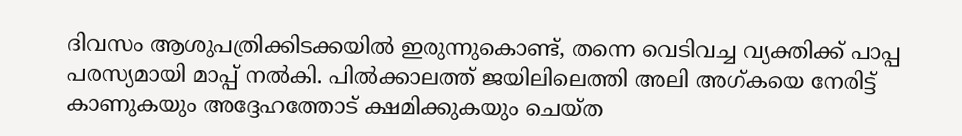ദിവസം ആശുപത്രിക്കിടക്കയിൽ ഇരുന്നുകൊണ്ട്, തന്നെ വെടിവച്ച വ്യക്തിക്ക് പാപ്പ പരസ്യമായി മാപ്പ് നൽകി. പിൽക്കാലത്ത് ജയിലിലെത്തി അലി അഗ്കയെ നേരിട്ട് കാണുകയും അദ്ദേഹത്തോട് ക്ഷമിക്കുകയും ചെയ്ത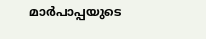മാർപാപ്പയുടെ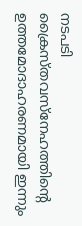നടപടി ക്രൈസ്തവസ്നേഹത്തിന്റെ ഉത്തമോദാഹരണമായി ഇന്നും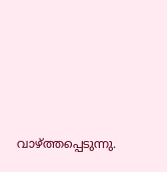വാഴ്ത്തപ്പെടുന്നു.